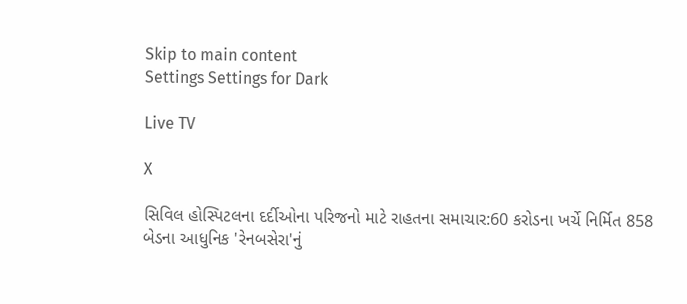Skip to main content
Settings Settings for Dark

Live TV

X

સિવિલ હોસ્પિટલના દર્દીઓના પરિજનો માટે રાહતના સમાચાર:60 કરોડના ખર્ચે નિર્મિત 858 બેડના આધુનિક 'રેનબસેરા'નું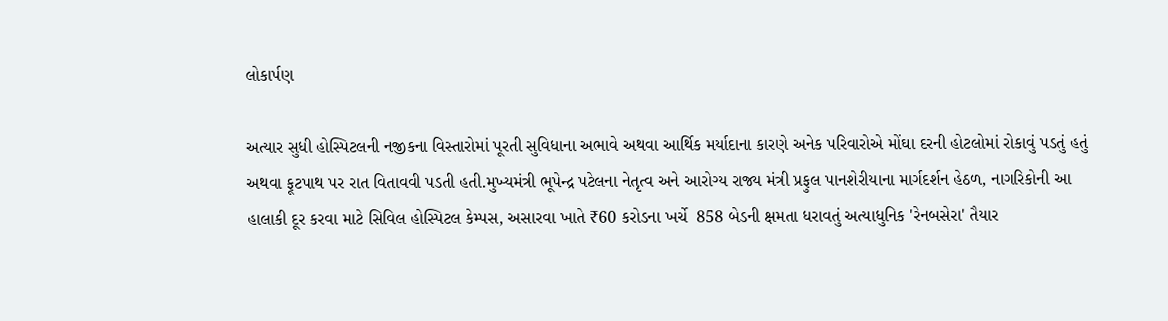લોકાર્પણ

અત્યાર સુધી હોસ્પિટલની નજીકના વિસ્તારોમાં પૂરતી સુવિધાના અભાવે અથવા આર્થિક મર્યાદાના કારણે અનેક પરિવારોએ મોંઘા દરની હોટલોમાં રોકાવું પડતું હતું અથવા ફૂટપાથ પર રાત વિતાવવી પડતી હતી.મુખ્યમંત્રી ભૂપેન્દ્ર પટેલના નેતૃત્વ અને આરોગ્ય રાજ્ય મંત્રી પ્રફુલ પાનશેરીયાના માર્ગદર્શન હેઠળ, નાગરિકોની આ હાલાકી દૂર કરવા માટે સિવિલ હોસ્પિટલ કેમ્પસ, અસારવા ખાતે ₹60 કરોડના ખર્ચે  858 બેડની ક્ષમતા ધરાવતું અત્યાધુનિક 'રેનબસેરા' તૈયાર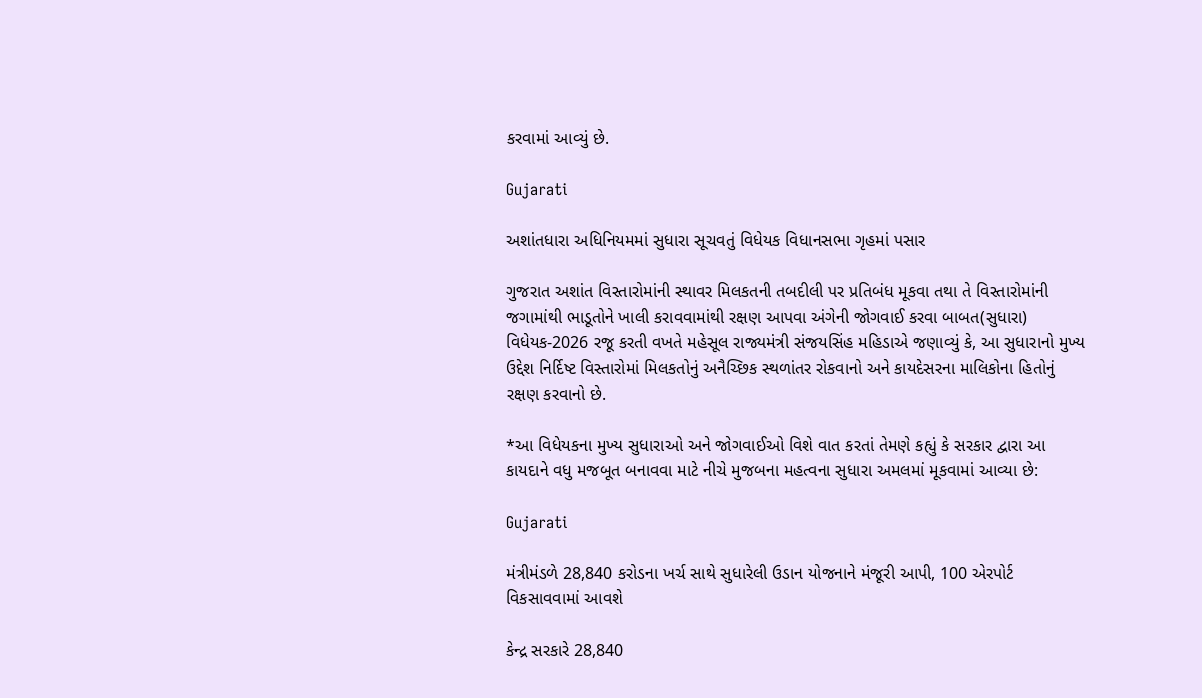કરવામાં આવ્યું છે.

Gujarati

અશાંતધારા અધિનિયમમાં સુધારા સૂચવતું વિધેયક વિધાનસભા ગૃહમાં પસાર

ગુજરાત અશાંત વિસ્તારોમાંની સ્થાવર મિલકતની તબદીલી પર પ્રતિબંધ મૂકવા તથા તે વિસ્તારોમાંની જગામાંથી ભાડૂતોને ખાલી કરાવવામાંથી રક્ષણ આપવા અંગેની જોગવાઈ કરવા બાબત(સુધારા) વિધેયક-2026 રજૂ કરતી વખતે મહેસૂલ રાજ્યમંત્રી સંજયસિંહ મહિડાએ જણાવ્યું કે, આ સુધારાનો મુખ્ય ઉદ્દેશ નિર્દિષ્ટ વિસ્તારોમાં મિલકતોનું અનૈચ્છિક સ્થળાંતર રોકવાનો અને કાયદેસરના માલિકોના હિતોનું રક્ષણ કરવાનો છે.

*આ વિધેયકના મુખ્ય સુધારાઓ અને જોગવાઈઓ વિશે વાત કરતાં તેમણે કહ્યું કે સરકાર દ્વારા આ કાયદાને વધુ મજબૂત બનાવવા માટે નીચે મુજબના મહત્વના સુધારા અમલમાં મૂકવામાં આવ્યા છે:

Gujarati

મંત્રીમંડળે 28,840 કરોડના ખર્ચ સાથે સુધારેલી ઉડાન યોજનાને મંજૂરી આપી, 100 એરપોર્ટ વિકસાવવામાં આવશે

કેન્દ્ર સરકારે 28,840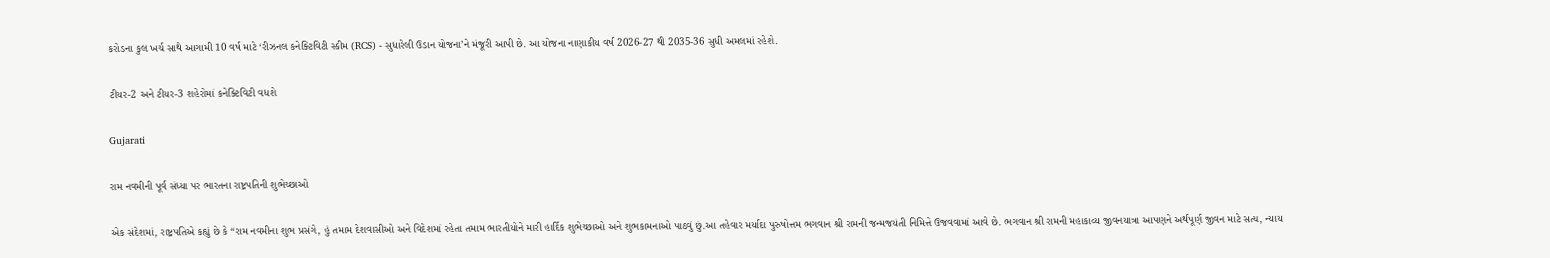કરોડના કુલ ખર્ચ સાથે આગામી 10 વર્ષ માટે ‘રીઝનલ કનેક્ટિવિટી સ્કીમ (RCS) - સુધારેલી ઉડાન યોજના’ને મંજૂરી આપી છે. આ યોજના નાણાકીય વર્ષ 2026-27 થી 2035-36 સુધી અમલમાં રહેશે.

ટીયર-2 અને ટીયર-3 શહેરોમાં કનેક્ટિવિટી વધશે

Gujarati

રામ નવમીની પૂર્વ સંધ્યા પર ભારતના રાષ્ટ્રપતિની શુભેચ્છાઓ

એક સંદેશમાં, રાષ્ટ્રપતિએ કહ્યું છે કે “રામ નવમીના શુભ પ્રસંગે, હું તમામ દેશવાસીઓ અને વિદેશમાં રહેતા તમામ ભારતીયોને મારી હાર્દિક શુભેચ્છાઓ અને શુભકામનાઓ પાઠવું છું.આ તહેવાર મર્યાદા પુરુષોત્તમ ભગવાન શ્રી રામની જન્મજયંતી નિમિત્તે ઉજવવામાં આવે છે. ભગવાન શ્રી રામની મહાકાવ્ય જીવનયાત્રા આપણને અર્થપૂર્ણ જીવન માટે સત્ય, ન્યાય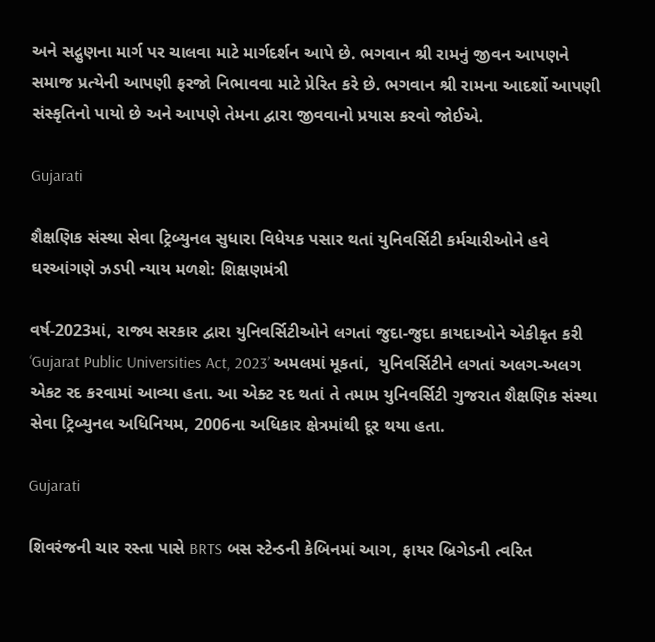અને સદ્ગુણના માર્ગ પર ચાલવા માટે માર્ગદર્શન આપે છે. ભગવાન શ્રી રામનું જીવન આપણને સમાજ પ્રત્યેની આપણી ફરજો નિભાવવા માટે પ્રેરિત કરે છે. ભગવાન શ્રી રામના આદર્શો આપણી સંસ્કૃતિનો પાયો છે અને આપણે તેમના દ્વારા જીવવાનો પ્રયાસ કરવો જોઈએ.

Gujarati

શૈક્ષણિક સંસ્થા સેવા ટ્રિબ્યુનલ સુધારા વિધેયક પસાર થતાં યુનિવર્સિટી કર્મચારીઓને હવે ઘરઆંગણે ઝડપી ન્યાય મળશે: શિક્ષણમંત્રી

વર્ષ-2023માં, રાજ્ય સરકાર દ્વારા યુનિવર્સિટીઓને લગતાં જુદા-જુદા કાયદાઓને એકીકૃત કરી ‘Gujarat Public Universities Act, 2023’ અમલમાં મૂકતાં,  યુનિવર્સિટીને લગતાં અલગ-અલગ એકટ રદ કરવામાં આવ્યા હતા. આ એક્ટ રદ થતાં તે તમામ યુનિવર્સિટી ગુજરાત શૈક્ષણિક સંસ્થા સેવા ટ્રિબ્યુનલ અધિનિયમ, 2006ના અધિકાર ક્ષેત્રમાંથી દૂર થયા હતા.

Gujarati

શિવરંજની ચાર રસ્તા પાસે BRTS બસ સ્ટેન્ડની કેબિનમાં આગ, ફાયર બ્રિગેડની ત્વરિત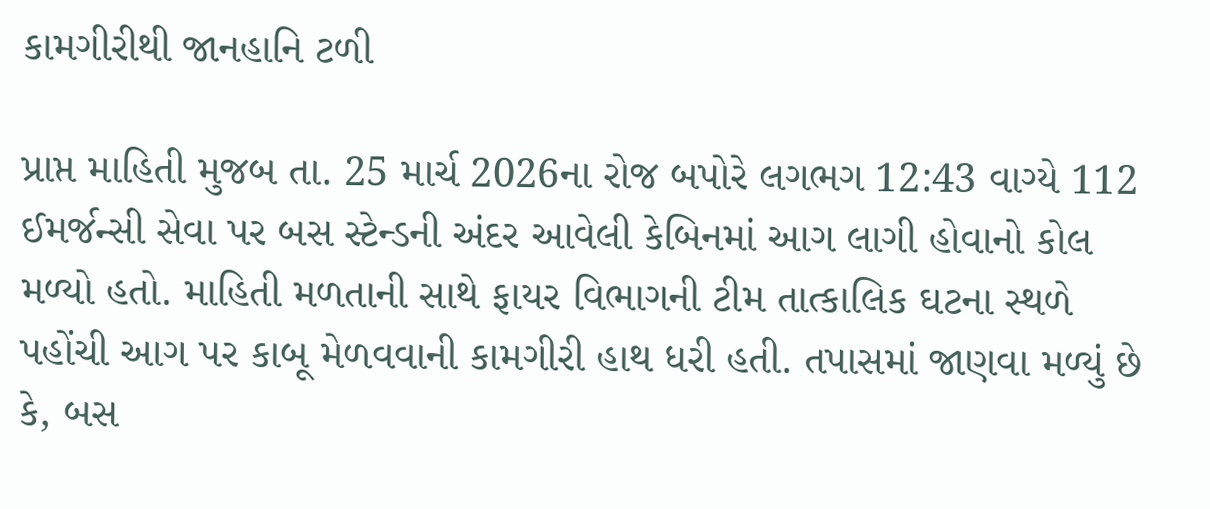કામગીરીથી જાનહાનિ ટળી

પ્રાપ્ત માહિતી મુજબ તા. 25 માર્ચ 2026ના રોજ બપોરે લગભગ 12:43 વાગ્યે 112 ઈમર્જન્સી સેવા પર બસ સ્ટેન્ડની અંદર આવેલી કેબિનમાં આગ લાગી હોવાનો કોલ મળ્યો હતો. માહિતી મળતાની સાથે ફાયર વિભાગની ટીમ તાત્કાલિક ઘટના સ્થળે પહોંચી આગ પર કાબૂ મેળવવાની કામગીરી હાથ ધરી હતી. તપાસમાં જાણવા મળ્યું છે કે, બસ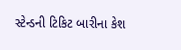સ્ટેન્ડની ટિકિટ બારીના કેશ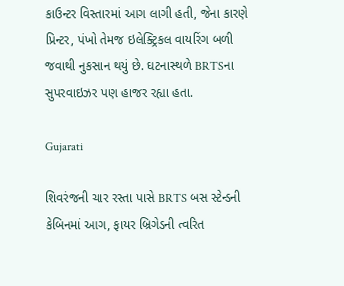કાઉન્ટર વિસ્તારમાં આગ લાગી હતી, જેના કારણે પ્રિન્ટર, પંખો તેમજ ઇલેક્ટ્રિકલ વાયરિંગ બળી જવાથી નુકસાન થયું છે. ઘટનાસ્થળે BRTSના સુપરવાઇઝર પણ હાજર રહ્યા હતા.

Gujarati

શિવરંજની ચાર રસ્તા પાસે BRTS બસ સ્ટેન્ડની કેબિનમાં આગ, ફાયર બ્રિગેડની ત્વરિત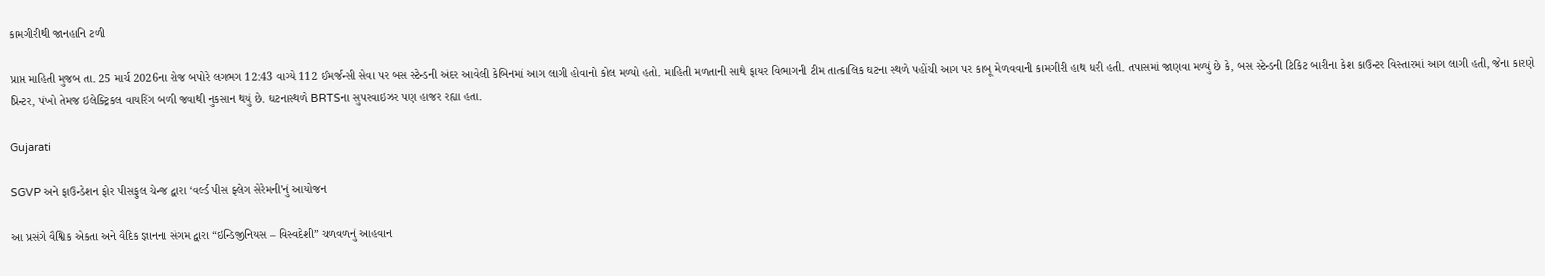કામગીરીથી જાનહાનિ ટળી

પ્રાપ્ત માહિતી મુજબ તા. 25 માર્ચ 2026ના રોજ બપોરે લગભગ 12:43 વાગ્યે 112 ઈમર્જન્સી સેવા પર બસ સ્ટેન્ડની અંદર આવેલી કેબિનમાં આગ લાગી હોવાનો કોલ મળ્યો હતો. માહિતી મળતાની સાથે ફાયર વિભાગની ટીમ તાત્કાલિક ઘટના સ્થળે પહોંચી આગ પર કાબૂ મેળવવાની કામગીરી હાથ ધરી હતી. તપાસમાં જાણવા મળ્યું છે કે, બસ સ્ટેન્ડની ટિકિટ બારીના કેશ કાઉન્ટર વિસ્તારમાં આગ લાગી હતી, જેના કારણે પ્રિન્ટર, પંખો તેમજ ઇલેક્ટ્રિકલ વાયરિંગ બળી જવાથી નુકસાન થયું છે. ઘટનાસ્થળે BRTSના સુપરવાઇઝર પણ હાજર રહ્યા હતા.

Gujarati

SGVP અને ફાઉન્ડેશન ફોર પીસફુલ ચેન્જ દ્વારા ‘વર્લ્ડ પીસ ફ્લેગ સેરેમની’નું આયોજન

આ પ્રસંગે વૈશ્વિક એકતા અને વૈદિક જ્ઞાનના સંગમ દ્વારા “ઇન્ડિજીનિયસ – વિસ્વદેશી” ચળવળનું આહવાન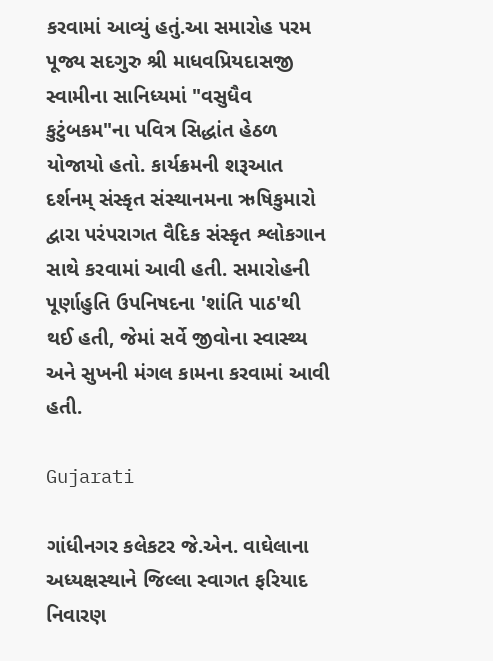કરવામાં આવ્યું હતું.આ સમારોહ પરમ પૂજ્ય સદગુરુ શ્રી માધવપ્રિયદાસજી સ્વામીના સાનિધ્યમાં "વસુધૈવ કુટુંબકમ"ના પવિત્ર સિદ્ધાંત હેઠળ યોજાયો હતો. કાર્યક્રમની શરૂઆત દર્શનમ્ સંસ્કૃત સંસ્થાનમના ઋષિકુમારો દ્વારા પરંપરાગત વૈદિક સંસ્કૃત શ્લોકગાન સાથે કરવામાં આવી હતી. સમારોહની પૂર્ણાહુતિ ઉપનિષદના 'શાંતિ પાઠ'થી થઈ હતી, જેમાં સર્વે જીવોના સ્વાસ્થ્ય અને સુખની મંગલ કામના કરવામાં આવી હતી.

Gujarati

ગાંધીનગર કલેકટર જે.એન. વાઘેલાના અધ્યક્ષસ્થાને જિલ્લા સ્વાગત ફરિયાદ નિવારણ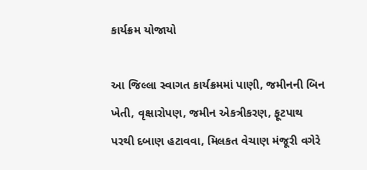કાર્યક્રમ યોજાયો

આ જિલ્લા સ્વાગત કાર્યક્રમમાં પાણી, જમીનની બિન ખેતી, વૃક્ષારોપણ, જમીન એકત્રીકરણ, ફૂટપાથ પરથી દબાણ હટાવવા, મિલકત વેચાણ મંજૂરી વગેરે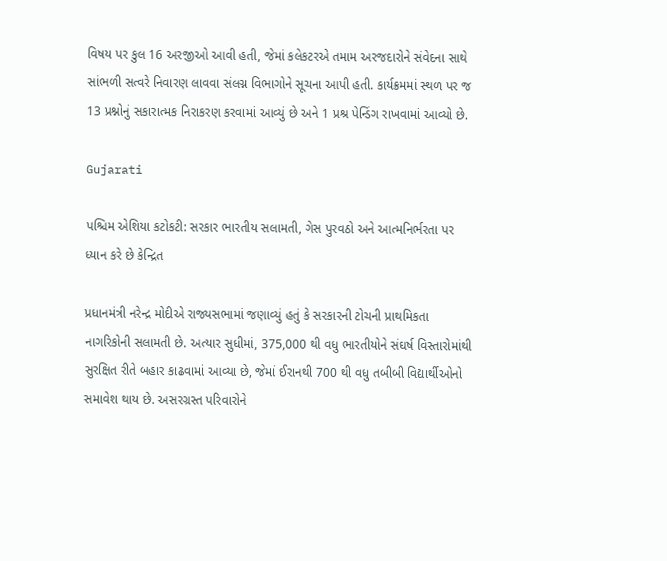વિષય પર કુલ 16 અરજીઓ આવી હતી, જેમાં કલેકટરએ તમામ અરજદારોને સંવેદના સાથે સાંભળી સત્વરે નિવારણ લાવવા સંલગ્ન વિભાગોને સૂચના આપી હતી. કાર્યક્રમમાં સ્થળ પર જ 13 પ્રશ્નોનું સકારાત્મક નિરાકરણ કરવામાં આવ્યું છે અને 1 પ્રશ્ર પેન્ડિંગ રાખવામાં આવ્યો છે.

Gujarati

પશ્ચિમ એશિયા કટોકટી: સરકાર ભારતીય સલામતી, ગેસ પુરવઠો અને આત્મનિર્ભરતા પર ધ્યાન કરે છે કેન્દ્રિત

પ્રધાનમંત્રી નરેન્દ્ર મોદીએ રાજ્યસભામાં જણાવ્યું હતું કે સરકારની ટોચની પ્રાથમિકતા નાગરિકોની સલામતી છે. અત્યાર સુધીમાં, 375,000 થી વધુ ભારતીયોને સંઘર્ષ વિસ્તારોમાંથી સુરક્ષિત રીતે બહાર કાઢવામાં આવ્યા છે, જેમાં ઈરાનથી 700 થી વધુ તબીબી વિદ્યાર્થીઓનો સમાવેશ થાય છે. અસરગ્રસ્ત પરિવારોને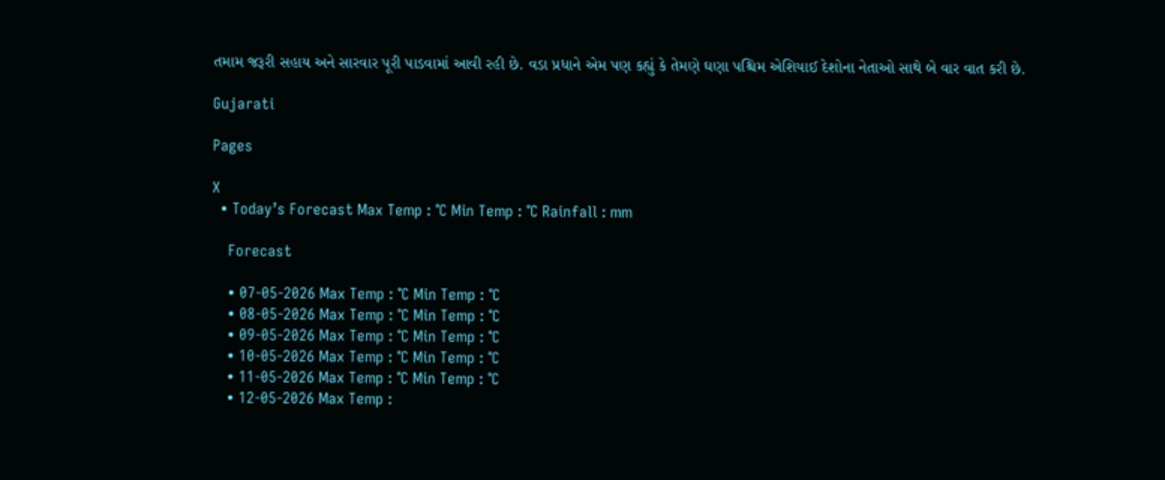તમામ જરૂરી સહાય અને સારવાર પૂરી પાડવામાં આવી રહી છે. વડા પ્રધાને એમ પણ કહ્યું કે તેમણે ઘણા પશ્ચિમ એશિયાઈ દેશોના નેતાઓ સાથે બે વાર વાત કરી છે.

Gujarati

Pages

X
  • Today’s Forecast Max Temp : °C Min Temp : °C Rainfall : mm

    Forecast

    • 07-05-2026 Max Temp : °C Min Temp : °C
    • 08-05-2026 Max Temp : °C Min Temp : °C
    • 09-05-2026 Max Temp : °C Min Temp : °C
    • 10-05-2026 Max Temp : °C Min Temp : °C
    • 11-05-2026 Max Temp : °C Min Temp : °C
    • 12-05-2026 Max Temp :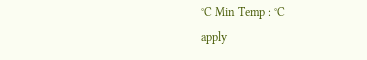°C Min Temp : °C
apply